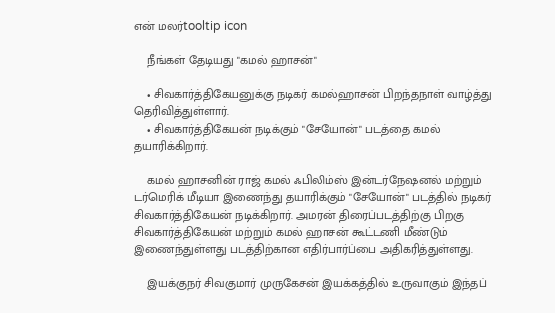என் மலர்tooltip icon

    நீங்கள் தேடியது "கமல் ஹாசன்"

    • சிவகார்த்திகேயனுக்கு நடிகர் கமல்ஹாசன் பிறந்தநாள் வாழ்த்து தெரிவித்துள்ளார்.
    • சிவகார்த்திகேயன் நடிக்கும் "சேயோன்" படத்தை கமல் தயாரிக்கிறார்.

    கமல் ஹாசனின் ராஜ் கமல் ஃபிலிம்ஸ் இன்டர்நேஷனல் மற்றும் டர்மெரிக் மீடியா இணைந்து தயாரிக்கும் "சேயோன்" படத்தில் நடிகர் சிவகார்த்திகேயன் நடிக்கிறார். அமரன் திரைப்படத்திற்கு பிறகு சிவகார்த்திகேயன் மற்றும் கமல் ஹாசன் கூட்டணி மீண்டும் இணைந்துள்ளது படத்திற்கான எதிர்பார்ப்பை அதிகரித்துள்ளது.

    இயக்குநர் சிவகுமார் முருகேசன் இயக்கத்தில் உருவாகும் இந்தப்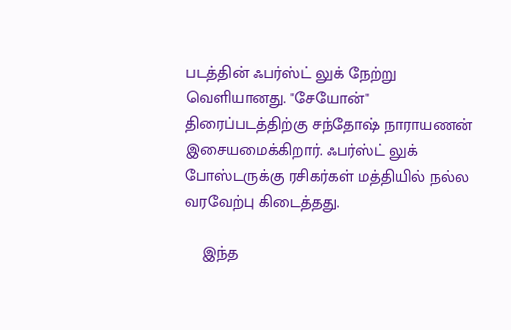படத்தின் ஃபர்ஸ்ட் லுக் நேற்று வெளியானது. "சேயோன்" திரைப்படத்திற்கு சந்தோஷ் நாராயணன் இசையமைக்கிறார். ஃபர்ஸ்ட் லுக் போஸ்டருக்கு ரசிகர்கள் மத்தியில் நல்ல வரவேற்பு கிடைத்தது.

    இந்த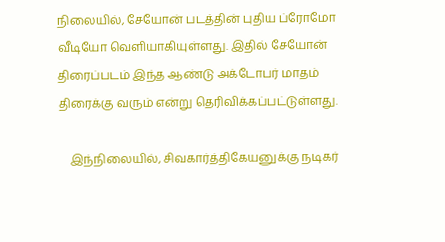நிலையில், சேயோன் படத்தின் புதிய ப்ரோமோ வீடியோ வெளியாகியுள்ளது. இதில் சேயோன் திரைப்படம் இந்த ஆண்டு அக்டோபர் மாதம் திரைக்கு வரும் என்று தெரிவிக்கப்பட்டுள்ளது.

    இந்நிலையில், சிவகார்த்திகேயனுக்கு நடிகர்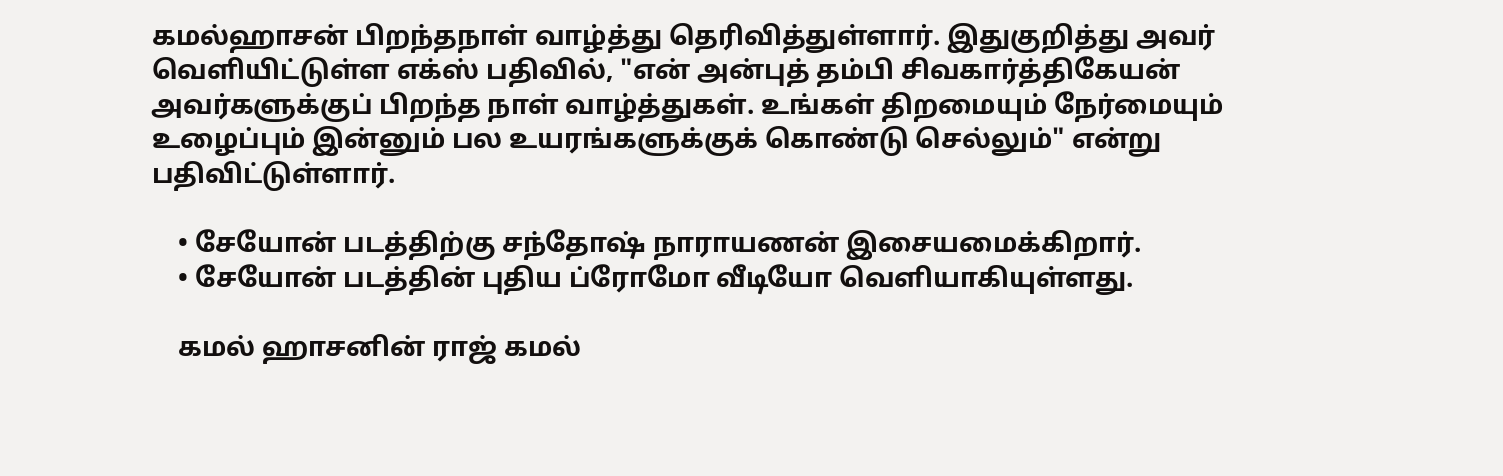கமல்ஹாசன் பிறந்தநாள் வாழ்த்து தெரிவித்துள்ளார். இதுகுறித்து அவர் வெளியிட்டுள்ள எக்ஸ் பதிவில், "என் அன்புத் தம்பி சிவகார்த்திகேயன் அவர்களுக்குப் பிறந்த நாள் வாழ்த்துகள். உங்கள் திறமையும் நேர்மையும் உழைப்பும் இன்னும் பல உயரங்களுக்குக் கொண்டு செல்லும்" என்று பதிவிட்டுள்ளார்.

    • சேயோன் படத்திற்கு சந்தோஷ் நாராயணன் இசையமைக்கிறார்.
    • சேயோன் படத்தின் புதிய ப்ரோமோ வீடியோ வெளியாகியுள்ளது.

    கமல் ஹாசனின் ராஜ் கமல்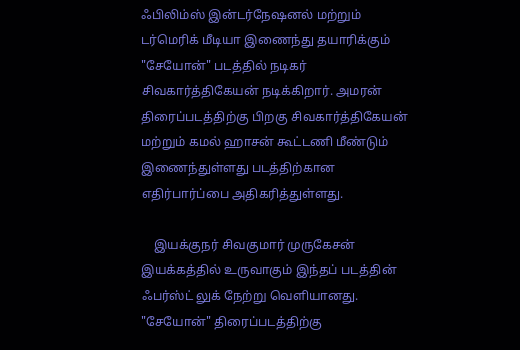ஃபிலிம்ஸ் இன்டர்நேஷனல் மற்றும் டர்மெரிக் மீடியா இணைந்து தயாரிக்கும் "சேயோன்" படத்தில் நடிகர் சிவகார்த்திகேயன் நடிக்கிறார். அமரன் திரைப்படத்திற்கு பிறகு சிவகார்த்திகேயன் மற்றும் கமல் ஹாசன் கூட்டணி மீண்டும் இணைந்துள்ளது படத்திற்கான எதிர்பார்ப்பை அதிகரித்துள்ளது.

    இயக்குநர் சிவகுமார் முருகேசன் இயக்கத்தில் உருவாகும் இந்தப் படத்தின் ஃபர்ஸ்ட் லுக் நேற்று வெளியானது. "சேயோன்" திரைப்படத்திற்கு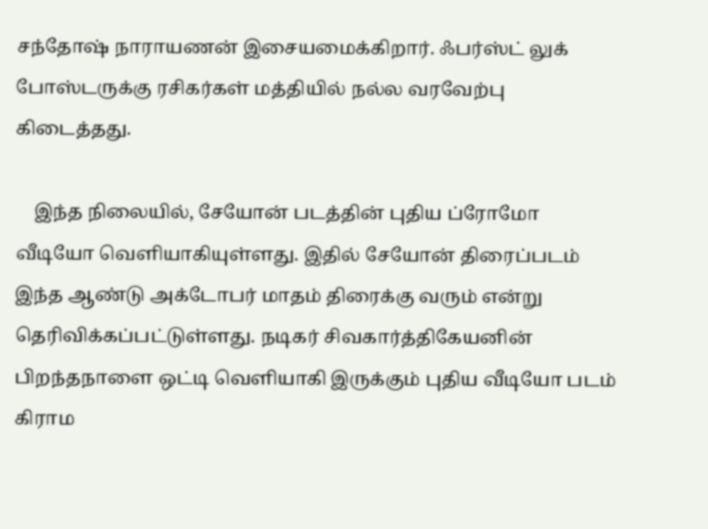சந்தோஷ் நாராயணன் இசையமைக்கிறார். ஃபர்ஸ்ட் லுக் போஸ்டருக்கு ரசிகர்கள் மத்தியில் நல்ல வரவேற்பு கிடைத்தது.

    இந்த நிலையில், சேயோன் படத்தின் புதிய ப்ரோமோ வீடியோ வெளியாகியுள்ளது. இதில் சேயோன் திரைப்படம் இந்த ஆண்டு அக்டோபர் மாதம் திரைக்கு வரும் என்று தெரிவிக்கப்பட்டுள்ளது. நடிகர் சிவகார்த்திகேயனின் பிறந்தநாளை ஒட்டி வெளியாகி இருக்கும் புதிய வீடியோ படம் கிராம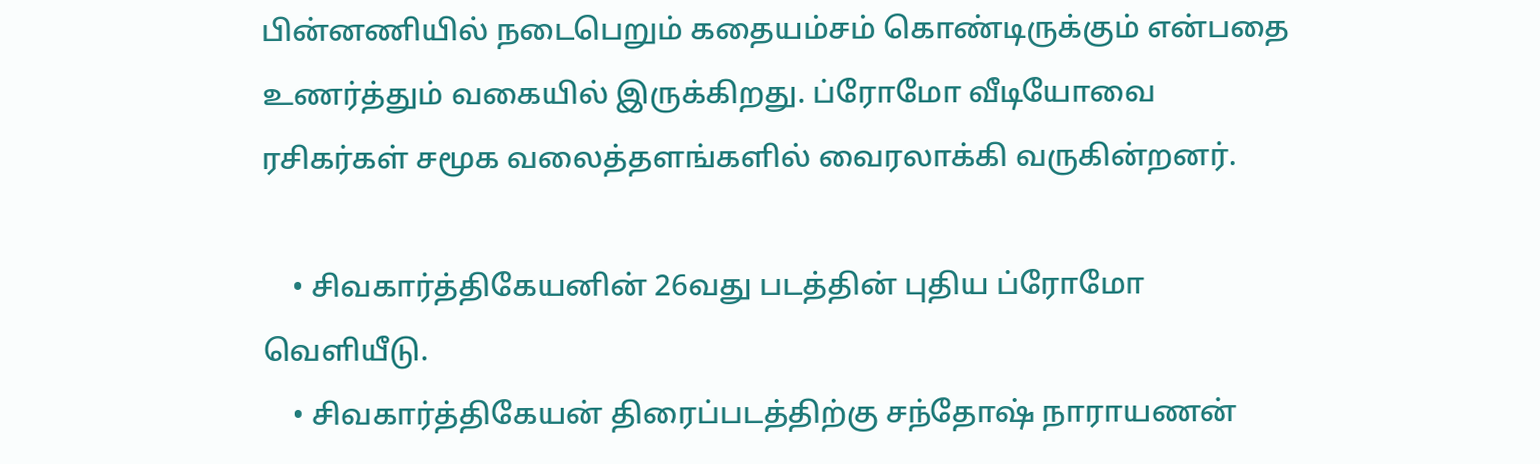பின்னணியில் நடைபெறும் கதையம்சம் கொண்டிருக்கும் என்பதை உணர்த்தும் வகையில் இருக்கிறது. ப்ரோமோ வீடியோவை ரசிகர்கள் சமூக வலைத்தளங்களில் வைரலாக்கி வருகின்றனர்.

    • சிவகார்த்திகேயனின் 26வது படத்தின் புதிய ப்ரோமோ வெளியீடு.
    • சிவகார்த்திகேயன் திரைப்படத்திற்கு சந்தோஷ் நாராயணன்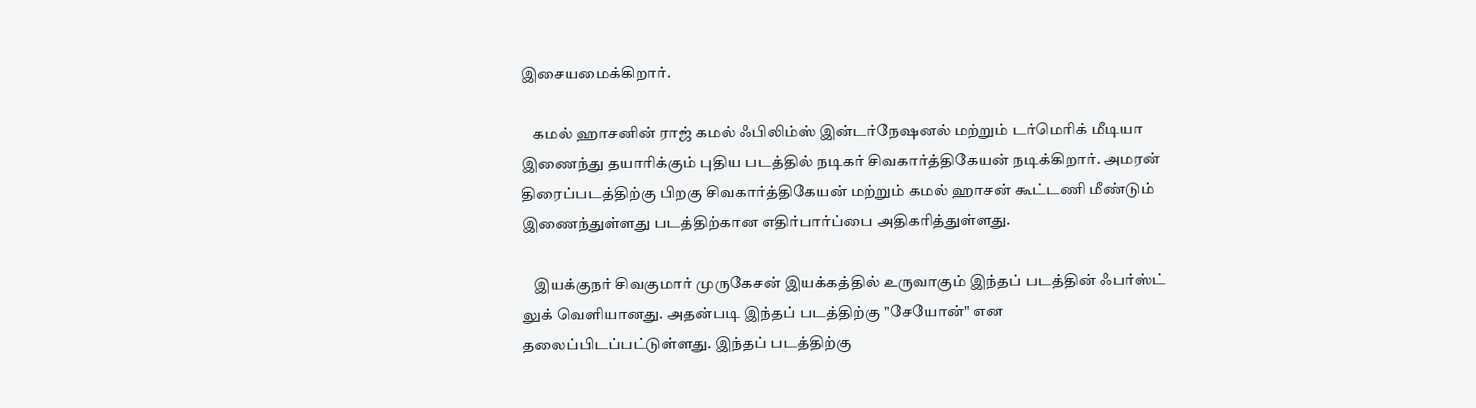இசையமைக்கிறார்.

    கமல் ஹாசனின் ராஜ் கமல் ஃபிலிம்ஸ் இன்டர்நேஷனல் மற்றும் டர்மெரிக் மீடியா இணைந்து தயாரிக்கும் புதிய படத்தில் நடிகர் சிவகார்த்திகேயன் நடிக்கிறார். அமரன் திரைப்படத்திற்கு பிறகு சிவகார்த்திகேயன் மற்றும் கமல் ஹாசன் கூட்டணி மீண்டும் இணைந்துள்ளது படத்திற்கான எதிர்பார்ப்பை அதிகரித்துள்ளது.

    இயக்குநர் சிவகுமார் முருகேசன் இயக்கத்தில் உருவாகும் இந்தப் படத்தின் ஃபர்ஸ்ட் லுக் வெளியானது. அதன்படி இந்தப் படத்திற்கு "சேயோன்" என தலைப்பிடப்பட்டுள்ளது. இந்தப் படத்திற்கு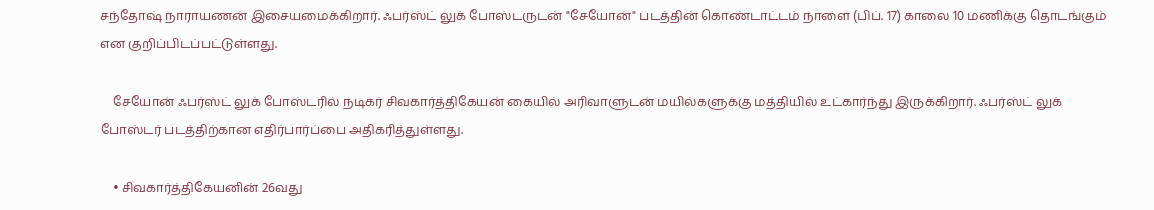சந்தோஷ் நாராயணன் இசையமைக்கிறார். ஃபர்ஸ்ட் லுக் போஸ்டருடன் "சேயோன்" படத்தின் கொண்டாட்டம் நாளை (பிப். 17) காலை 10 மணிக்கு தொடங்கும் என குறிப்பிடப்பட்டுள்ளது.

    சேயோன் ஃபர்ஸ்ட் லுக் போஸ்டரில் நடிகர் சிவகார்த்திகேயன் கையில் அரிவாளுடன் மயில்களுக்கு மத்தியில் உட்கார்ந்து இருக்கிறார். ஃபர்ஸ்ட் லுக் போஸ்டர் படத்திற்கான எதிர்பார்ப்பை அதிகரித்துள்ளது.

    • சிவகார்த்திகேயனின் 26வது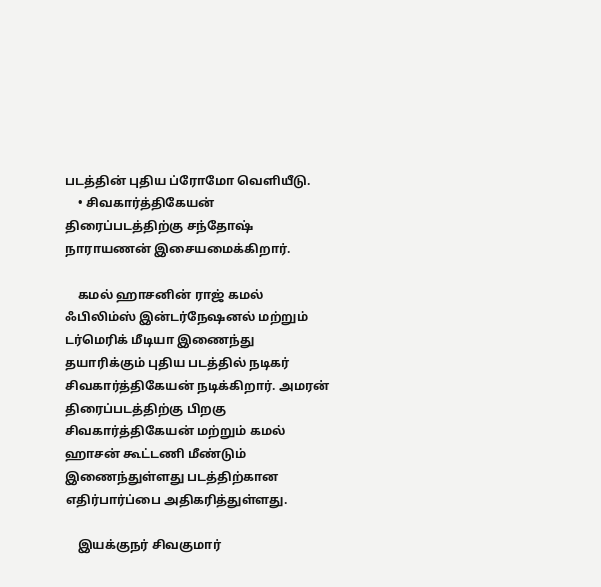படத்தின் புதிய ப்ரோமோ வெளியீடு.
    • சிவகார்த்திகேயன் திரைப்படத்திற்கு சந்தோஷ் நாராயணன் இசையமைக்கிறார்.

    கமல் ஹாசனின் ராஜ் கமல் ஃபிலிம்ஸ் இன்டர்நேஷனல் மற்றும் டர்மெரிக் மீடியா இணைந்து தயாரிக்கும் புதிய படத்தில் நடிகர் சிவகார்த்திகேயன் நடிக்கிறார். அமரன் திரைப்படத்திற்கு பிறகு சிவகார்த்திகேயன் மற்றும் கமல் ஹாசன் கூட்டணி மீண்டும் இணைந்துள்ளது படத்திற்கான எதிர்பார்ப்பை அதிகரித்துள்ளது.

    இயக்குநர் சிவகுமார்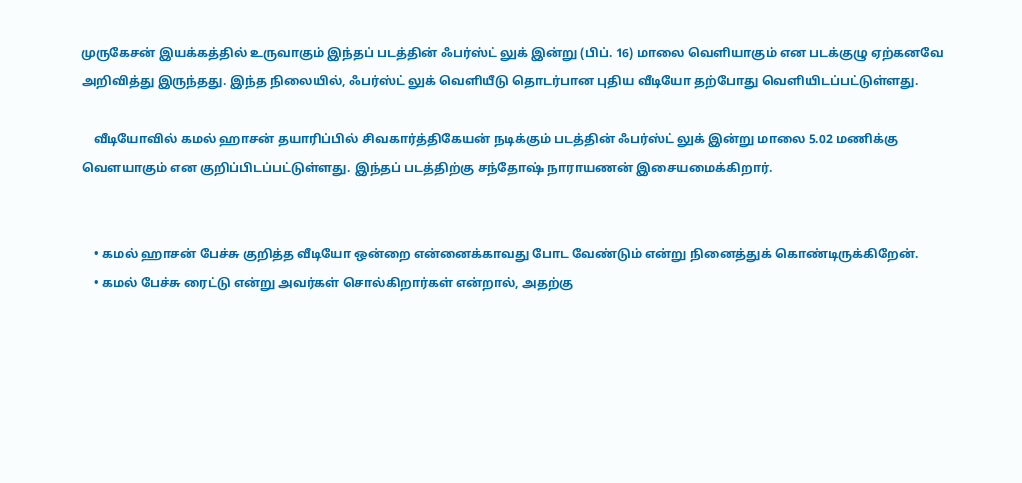முருகேசன் இயக்கத்தில் உருவாகும் இந்தப் படத்தின் ஃபர்ஸ்ட் லுக் இன்று (பிப். 16) மாலை வெளியாகும் என படக்குழு ஏற்கனவே அறிவித்து இருந்தது. இந்த நிலையில், ஃபர்ஸ்ட் லுக் வெளியீடு தொடர்பான புதிய வீடியோ தற்போது வெளியிடப்பட்டுள்ளது.

    வீடியோவில் கமல் ஹாசன் தயாரிப்பில் சிவகார்த்திகேயன் நடிக்கும் படத்தின் ஃபர்ஸ்ட் லுக் இன்று மாலை 5.02 மணிக்கு வெளயாகும் என குறிப்பிடப்பட்டுள்ளது. இந்தப் படத்திற்கு சந்தோஷ் நாராயணன் இசையமைக்கிறார்.


    • கமல் ஹாசன் பேச்சு குறித்த வீடியோ ஒன்றை என்னைக்காவது போட வேண்டும் என்று நினைத்துக் கொண்டிருக்கிறேன்.
    • கமல் பேச்சு ரைட்டு என்று அவர்கள் சொல்கிறார்கள் என்றால், அதற்கு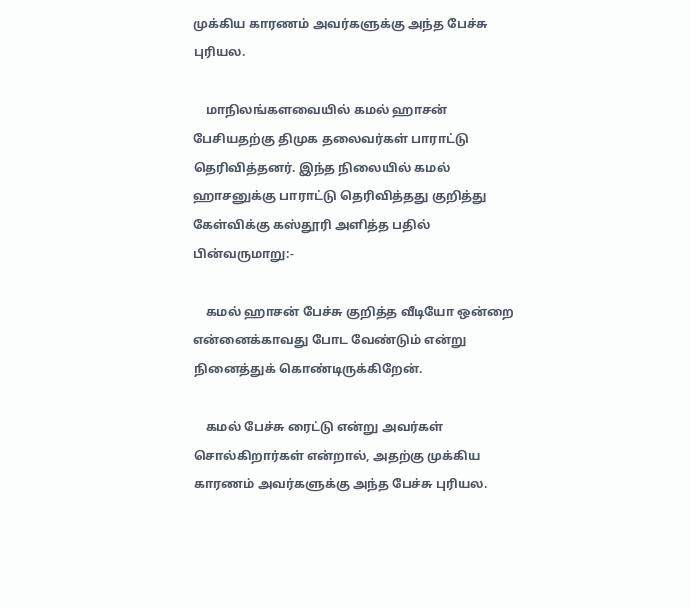முக்கிய காரணம் அவர்களுக்கு அந்த பேச்சு புரியல.

    மாநிலங்களவையில் கமல் ஹாசன் பேசியதற்கு திமுக தலைவர்கள் பாராட்டு தெரிவித்தனர். இந்த நிலையில் கமல் ஹாசனுக்கு பாராட்டு தெரிவித்தது குறித்து கேள்விக்கு கஸ்தூரி அளித்த பதில் பின்வருமாறு:-

    கமல் ஹாசன் பேச்சு குறித்த வீடியோ ஒன்றை என்னைக்காவது போட வேண்டும் என்று நினைத்துக் கொண்டிருக்கிறேன்.

    கமல் பேச்சு ரைட்டு என்று அவர்கள் சொல்கிறார்கள் என்றால், அதற்கு முக்கிய காரணம் அவர்களுக்கு அந்த பேச்சு புரியல.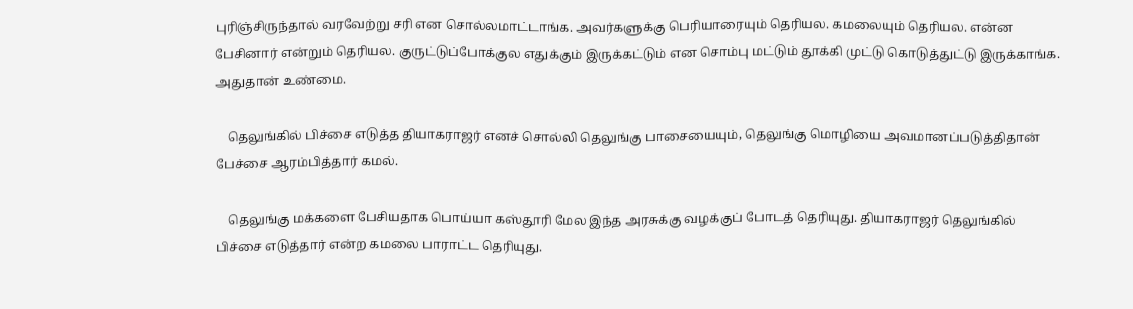புரிஞ்சிருந்தால் வரவேற்று சரி என சொல்லமாட்டாங்க. அவர்களுக்கு பெரியாரையும் தெரியல. கமலையும் தெரியல. என்ன பேசினார் என்றும் தெரியல. குருட்டுப்போக்குல எதுக்கும் இருக்கட்டும் என சொம்பு மட்டும் தூக்கி முட்டு கொடுத்துட்டு இருக்காங்க. அதுதான் உண்மை.

    தெலுங்கில் பிச்சை எடுத்த தியாகராஜர் எனச் சொல்லி தெலுங்கு பாசையையும், தெலுங்கு மொழியை அவமானப்படுத்திதான் பேச்சை ஆரம்பித்தார் கமல்.

    தெலுங்கு மக்களை பேசியதாக பொய்யா கஸ்தூரி மேல இந்த அரசுக்கு வழக்குப் போடத் தெரியுது. தியாகராஜர் தெலுங்கில் பிச்சை எடுத்தார் என்ற கமலை பாராட்ட தெரியுது.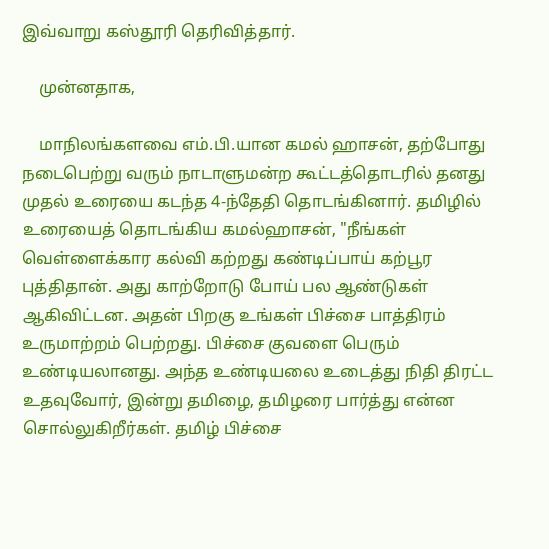இவ்வாறு கஸ்தூரி தெரிவித்தார்.

    முன்னதாக,

    மாநிலங்களவை எம்.பி.யான கமல் ஹாசன், தற்போது நடைபெற்று வரும் நாடாளுமன்ற கூட்டத்தொடரில் தனது முதல் உரையை கடந்த 4-ந்தேதி தொடங்கினார். தமிழில் உரையைத் தொடங்கிய கமல்ஹாசன், "நீங்கள் வெள்ளைக்கார கல்வி கற்றது கண்டிப்பாய் கற்பூர புத்திதான். அது காற்றோடு போய் பல ஆண்டுகள் ஆகிவிட்டன. அதன் பிறகு உங்கள் பிச்சை பாத்திரம் உருமாற்றம் பெற்றது. பிச்சை குவளை பெரும் உண்டியலானது. அந்த உண்டியலை உடைத்து நிதி திரட்ட உதவுவோர், இன்று தமிழை, தமிழரை பார்த்து என்ன சொல்லுகிறீர்கள். தமிழ் பிச்சை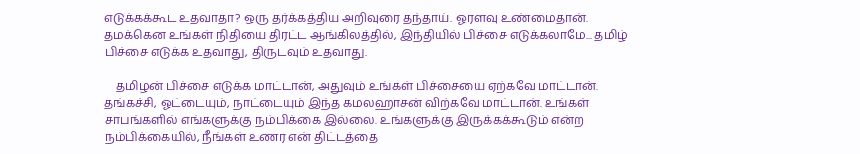எடுக்கக்கூட உதவாதா? ஒரு தர்க்கத்திய அறிவுரை தந்தாய். ஓரளவு உண்மைதான். தமக்கென உங்கள் நிதியை திரட்ட ஆங்கிலத்தில், இந்தியில் பிச்சை எடுக்கலாமே... தமிழ் பிச்சை எடுக்க உதவாது, திருடவும் உதவாது.

    தமிழன் பிச்சை எடுக்க மாட்டான், அதுவும் உங்கள் பிச்சையை ஏற்கவே மாட்டான். தங்கச்சி, ஓட்டையும், நாட்டையும் இந்த கமலஹாசன் விற்கவே மாட்டான். உங்கள் சாபங்களில் எங்களுக்கு நம்பிக்கை இல்லை. உங்களுக்கு இருக்கக்கூடும் என்ற நம்பிக்கையில், நீங்கள் உணர என் திட்டத்தை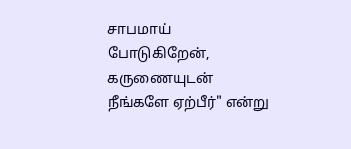சாபமாய் போடுகிறேன், கருணையுடன் நீங்களே ஏற்பீர்" என்று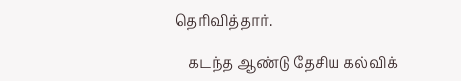தெரிவித்தார்.

    கடந்த ஆண்டு தேசிய கல்விக்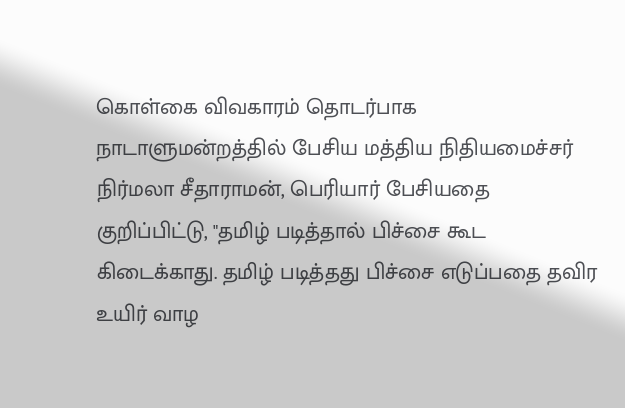கொள்கை விவகாரம் தொடர்பாக நாடாளுமன்றத்தில் பேசிய மத்திய நிதியமைச்சர் நிர்மலா சீதாராமன், பெரியார் பேசியதை குறிப்பிட்டு, "தமிழ் படித்தால் பிச்சை கூட கிடைக்காது. தமிழ் படித்தது பிச்சை எடுப்பதை தவிர உயிர் வாழ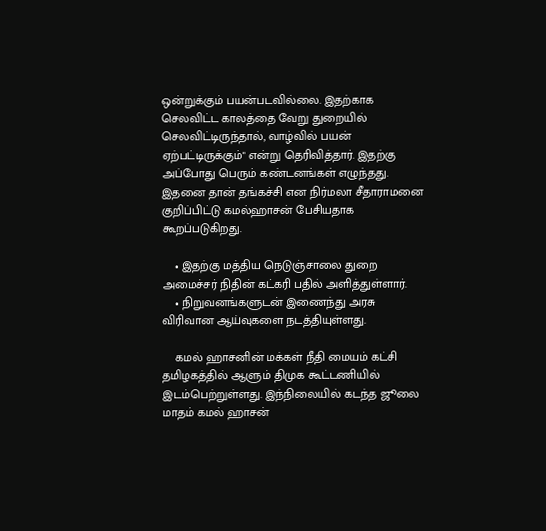ஒன்றுக்கும் பயன்படவில்லை. இதற்காக செலவிட்ட காலத்தை வேறு துறையில் செலவிட்டிருந்தால், வாழ்வில் பயன் ஏற்பட்டிருக்கும்" என்று தெரிவித்தார். இதற்கு அப்போது பெரும் கண்டனங்கள் எழுந்தது. இதனை தான் தங்கச்சி என நிர்மலா சீதாராமனை குறிப்பிட்டு கமல்ஹாசன் பேசியதாக கூறப்படுகிறது.

    • இதற்கு மத்திய நெடுஞ்சாலை துறை அமைச்சர் நிதின் கட்கரி பதில் அளித்துள்ளார்.
    • நிறுவனங்களுடன் இணைந்து அரசு விரிவான ஆய்வுகளை நடத்தியுள்ளது.

    கமல் ஹாசனின் மக்கள் நீதி மையம் கட்சி தமிழகத்தில் ஆளும் திமுக கூட்டணியில் இடம்பெற்றுள்ளது. இந்நிலையில் கடந்த ஜூலை மாதம் கமல் ஹாசன்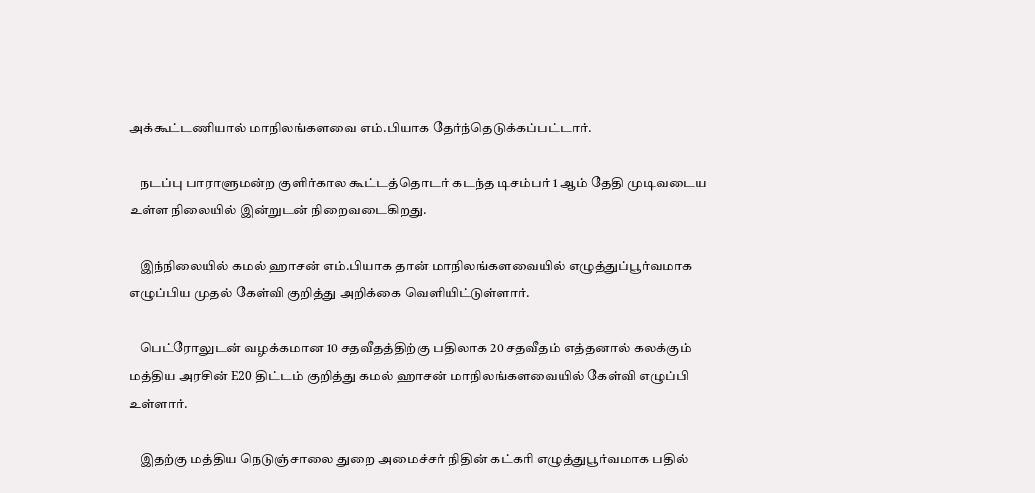அக்கூட்டணியால் மாநிலங்களவை எம்.பியாக தேர்ந்தெடுக்கப்பட்டார்.

    நடப்பு பாராளுமன்ற குளிர்கால கூட்டத்தொடர் கடந்த டிசம்பர் 1 ஆம் தேதி முடிவடைய உள்ள நிலையில் இன்றுடன் நிறைவடைகிறது.

    இந்நிலையில் கமல் ஹாசன் எம்.பியாக தான் மாநிலங்களவையில் எழுத்துப்பூர்வமாக எழுப்பிய முதல் கேள்வி குறித்து அறிக்கை வெளியிட்டுள்ளார்.

    பெட்ரோலுடன் வழக்கமான 10 சதவீதத்திற்கு பதிலாக 20 சதவீதம் எத்தனால் கலக்கும் மத்திய அரசின் E20 திட்டம் குறித்து கமல் ஹாசன் மாநிலங்களவையில் கேள்வி எழுப்பி உள்ளார்.

    இதற்கு மத்திய நெடுஞ்சாலை துறை அமைச்சர் நிதின் கட்கரி எழுத்துபூர்வமாக பதில்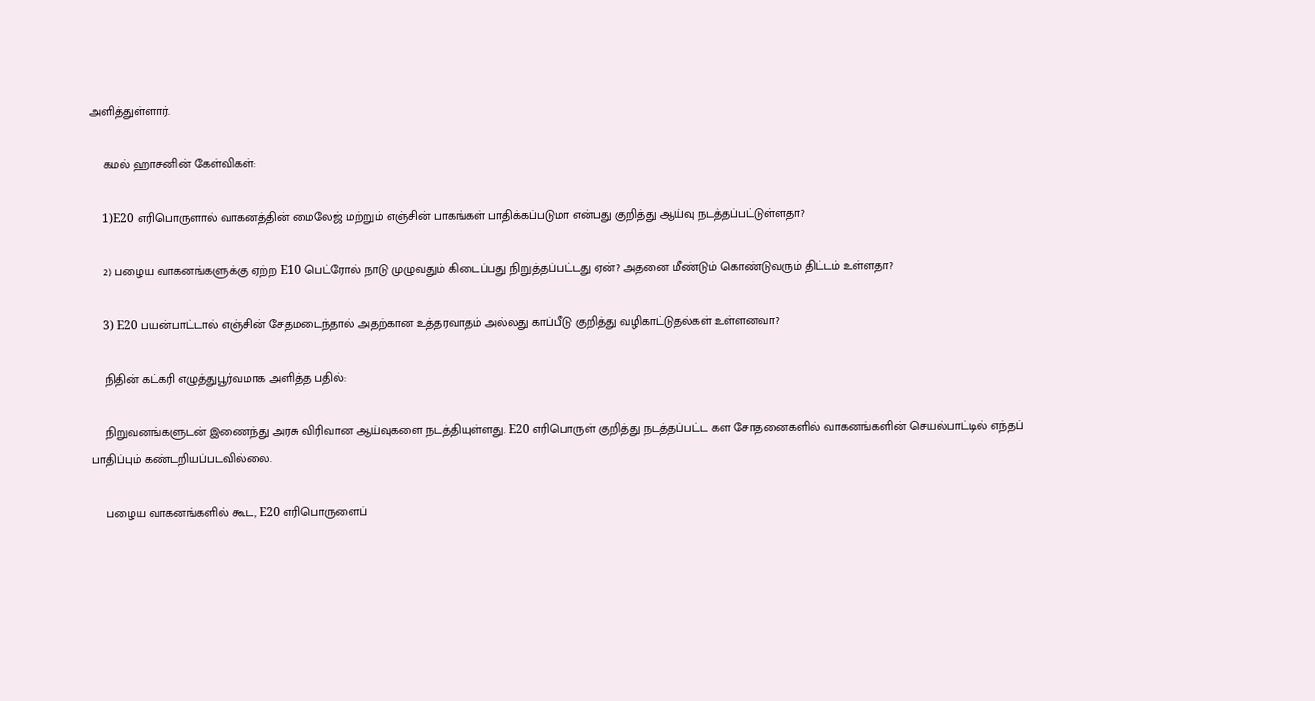அளித்துள்ளார்.

    கமல் ஹாசனின் கேள்விகள்:

    1)E20 எரிபொருளால் வாகனத்தின் மைலேஜ் மற்றும் எஞ்சின் பாகங்கள் பாதிக்கப்படுமா என்பது குறித்து ஆய்வு நடத்தப்பட்டுள்ளதா?

    2) பழைய வாகனங்களுக்கு ஏற்ற E10 பெட்ரோல் நாடு முழுவதும் கிடைப்பது நிறுத்தப்பட்டது ஏன்? அதனை மீண்டும் கொண்டுவரும் திட்டம் உள்ளதா?

    3) E20 பயன்பாட்டால் எஞ்சின் சேதமடைந்தால் அதற்கான உத்தரவாதம் அல்லது காப்பீடு குறித்து வழிகாட்டுதல்கள் உள்ளனவா?

    நிதின் கட்கரி எழுத்துபூர்வமாக அளித்த பதில்:

    நிறுவனங்களுடன் இணைந்து அரசு விரிவான ஆய்வுகளை நடத்தியுள்ளது. E20 எரிபொருள் குறித்து நடத்தப்பட்ட கள சோதனைகளில் வாகனங்களின் செயல்பாட்டில் எந்தப் பாதிப்பும் கண்டறியப்படவில்லை.

    பழைய வாகனங்களில் கூட, E20 எரிபொருளைப்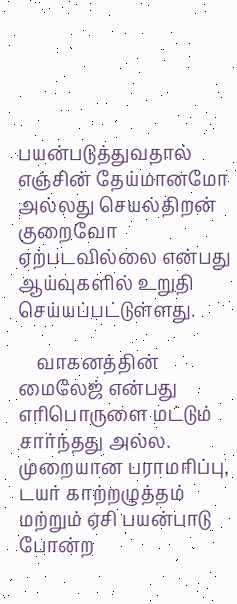பயன்படுத்துவதால் எஞ்சின் தேய்மானமோ அல்லது செயல்திறன் குறைவோ ஏற்படவில்லை என்பது ஆய்வுகளில் உறுதி செய்யப்பட்டுள்ளது.

    வாகனத்தின் மைலேஜ் என்பது எரிபொருளை மட்டும் சார்ந்தது அல்ல. முறையான பராமரிப்பு, டயர் காற்றழுத்தம் மற்றும் ஏசி பயன்பாடு போன்ற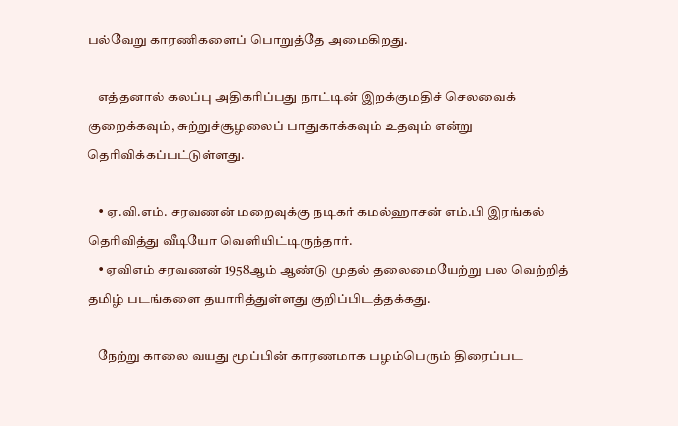பல்வேறு காரணிகளைப் பொறுத்தே அமைகிறது.

    எத்தனால் கலப்பு அதிகரிப்பது நாட்டின் இறக்குமதிச் செலவைக் குறைக்கவும், சுற்றுச்சூழலைப் பாதுகாக்கவும் உதவும் என்று தெரிவிக்கப்பட்டுள்ளது.

    • ஏ.வி.எம். சரவணன் மறைவுக்கு நடிகர் கமல்ஹாசன் எம்.பி இரங்கல் தெரிவித்து வீடியோ வெளியிட்டிருந்தார்.
    • ஏவிஎம் சரவணன் 1958ஆம் ஆண்டு முதல் தலைமையேற்று பல வெற்றித் தமிழ் படங்களை தயாரித்துள்ளது குறிப்பிடத்தக்கது.

    நேற்று காலை வயது மூப்பின் காரணமாக பழம்பெரும் திரைப்பட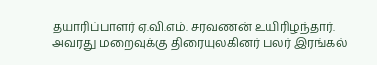தயாரிப்பாளர் ஏ.வி.எம். சரவணன் உயிரிழந்தார். அவரது மறைவுக்கு திரையுலகினர் பலர் இரங்கல்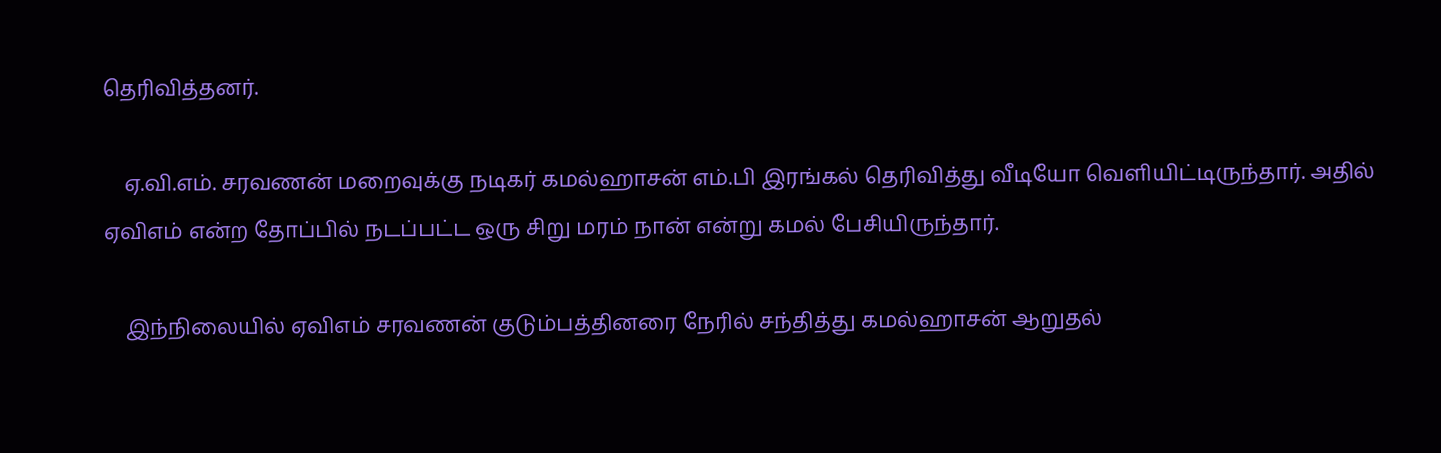தெரிவித்தனர்.

    ஏ.வி.எம். சரவணன் மறைவுக்கு நடிகர் கமல்ஹாசன் எம்.பி இரங்கல் தெரிவித்து வீடியோ வெளியிட்டிருந்தார். அதில் ஏவிஎம் என்ற தோப்பில் நடப்பட்ட ஒரு சிறு மரம் நான் என்று கமல் பேசியிருந்தார்.

    இந்நிலையில் ஏவிஎம் சரவணன் குடும்பத்தினரை நேரில் சந்தித்து கமல்ஹாசன் ஆறுதல்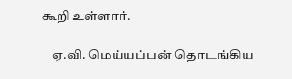கூறி உள்ளார்.

    ஏ.வி. மெய்யப்பன் தொடங்கிய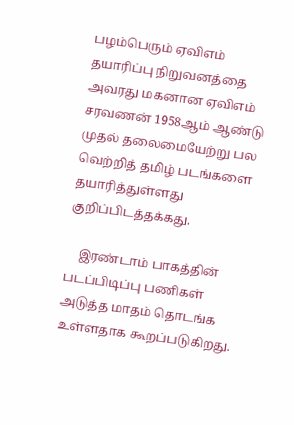பழம்பெரும் ஏவிஎம் தயாரிப்பு நிறுவனத்தை அவரது மகனான ஏவிஎம் சரவணன் 1958ஆம் ஆண்டு முதல் தலைமையேற்று பல வெற்றித் தமிழ் படங்களை தயாரித்துள்ளது குறிப்பிடத்தக்கது.

    இரண்டாம் பாகத்தின் படப்பிடிப்பு பணிகள் அடுத்த மாதம் தொடங்க உள்ளதாக கூறப்படுகிறது.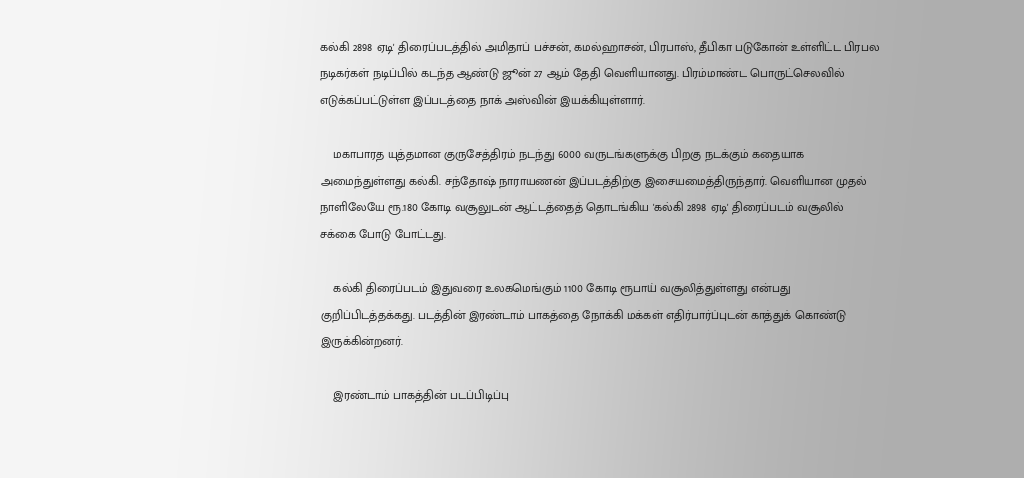கல்கி 2898 ஏடி' திரைப்படத்தில் அமிதாப் பச்சன், கமல்ஹாசன், பிரபாஸ், தீபிகா படுகோன் உள்ளிட்ட பிரபல நடிகர்கள் நடிப்பில் கடந்த ஆண்டு ஜூன் 27 ஆம் தேதி வெளியானது. பிரம்மாண்ட பொருட்செலவில் எடுக்கப்பட்டுள்ள இப்படத்தை நாக் அஸ்வின் இயக்கியுள்ளார்.

    மகாபாரத யுத்தமான குருசேத்திரம் நடந்து 6000 வருடங்களுக்கு பிறகு நடக்கும் கதையாக அமைந்துள்ளது கல்கி. சந்தோஷ் நாராயணன் இப்படத்திற்கு இசையமைத்திருந்தார். வெளியான முதல் நாளிலேயே ரூ.180 கோடி வசூலுடன் ஆட்டத்தைத் தொடங்கிய 'கல்கி 2898 ஏடி' திரைப்படம் வசூலில் சக்கை போடு போட்டது.

    கல்கி திரைப்படம் இதுவரை உலகமெங்கும் 1100 கோடி ரூபாய் வசூலித்துள்ளது என்பது குறிப்பிடத்தக்கது. படத்தின் இரண்டாம் பாகத்தை நோக்கி மக்கள் எதிர்பார்ப்புடன் காத்துக் கொண்டு இருக்கின்றனர்.

    இரண்டாம் பாகத்தின் படப்பிடிப்பு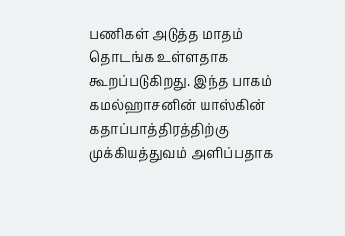பணிகள் அடுத்த மாதம் தொடங்க உள்ளதாக கூறப்படுகிறது. இந்த பாகம் கமல்ஹாசனின் யாஸ்கின் கதாப்பாத்திரத்திற்கு முக்கியத்துவம் அளிப்பதாக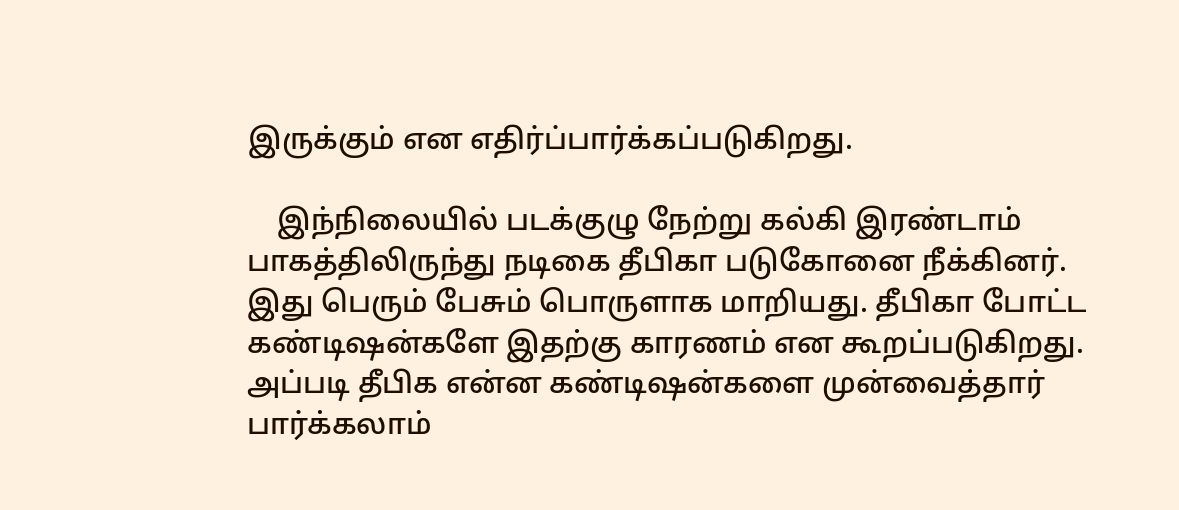இருக்கும் என எதிர்ப்பார்க்கப்படுகிறது.

    இந்நிலையில் படக்குழு நேற்று கல்கி இரண்டாம் பாகத்திலிருந்து நடிகை தீபிகா படுகோனை நீக்கினர். இது பெரும் பேசும் பொருளாக மாறியது. தீபிகா போட்ட கண்டிஷன்களே இதற்கு காரணம் என கூறப்படுகிறது. அப்படி தீபிக என்ன கண்டிஷன்களை முன்வைத்தார் பார்க்கலாம்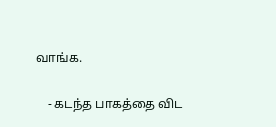வாங்க.

    - கடந்த பாகத்தை விட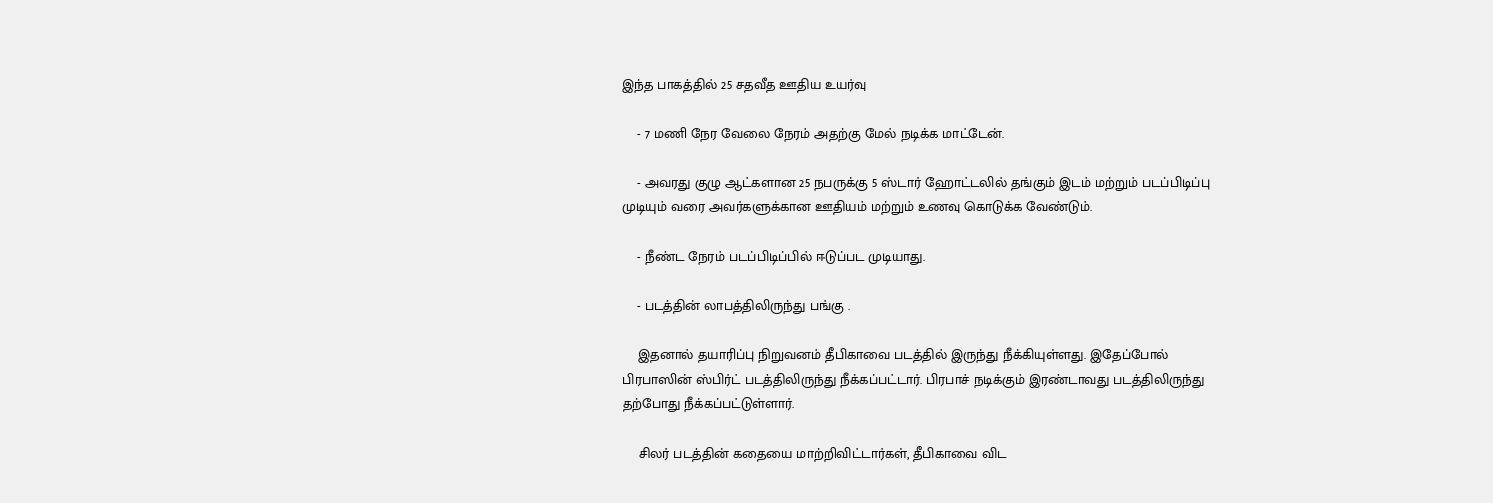இந்த பாகத்தில் 25 சதவீத ஊதிய உயர்வு

    - 7 மணி நேர வேலை நேரம் அதற்கு மேல் நடிக்க மாட்டேன்.

    - அவரது குழு ஆட்களான 25 நபருக்கு 5 ஸ்டார் ஹோட்டலில் தங்கும் இடம் மற்றும் படப்பிடிப்பு முடியும் வரை அவர்களுக்கான ஊதியம் மற்றும் உணவு கொடுக்க வேண்டும்.

    - நீண்ட நேரம் படப்பிடிப்பில் ஈடுப்பட முடியாது.

    - படத்தின் லாபத்திலிருந்து பங்கு .

    இதனால் தயாரிப்பு நிறுவனம் தீபிகாவை படத்தில் இருந்து நீக்கியுள்ளது. இதேப்போல் பிரபாஸின் ஸ்பிர்ட் படத்திலிருந்து நீக்கப்பட்டார். பிரபாச் நடிக்கும் இரண்டாவது படத்திலிருந்து தற்போது நீக்கப்பட்டுள்ளார்.

    சிலர் படத்தின் கதையை மாற்றிவிட்டார்கள், தீபிகாவை விட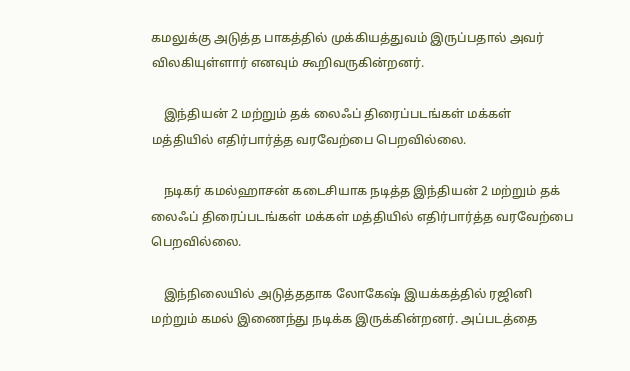கமலுக்கு அடுத்த பாகத்தில் முக்கியத்துவம் இருப்பதால் அவர் விலகியுள்ளார் எனவும் கூறிவருகின்றனர்.

    இந்தியன் 2 மற்றும் தக் லைஃப் திரைப்படங்கள் மக்கள் மத்தியில் எதிர்பார்த்த வரவேற்பை பெறவில்லை.

    நடிகர் கமல்ஹாசன் கடைசியாக நடித்த இந்தியன் 2 மற்றும் தக் லைஃப் திரைப்படங்கள் மக்கள் மத்தியில் எதிர்பார்த்த வரவேற்பை பெறவில்லை.

    இந்நிலையில் அடுத்ததாக லோகேஷ் இயக்கத்தில் ரஜினி மற்றும் கமல் இணைந்து நடிக்க இருக்கின்றனர். அப்படத்தை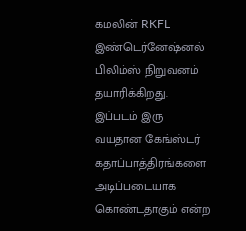கமலின் RKFL இண்டெர்னேஷ்னல் பிலிம்ஸ் நிறுவனம் தயாரிக்கிறது. இப்படம் இரு வயதான கேங்ஸ்டர் கதாப்பாத்திரங்களை அடிப்படையாக கொண்டதாகும் என்ற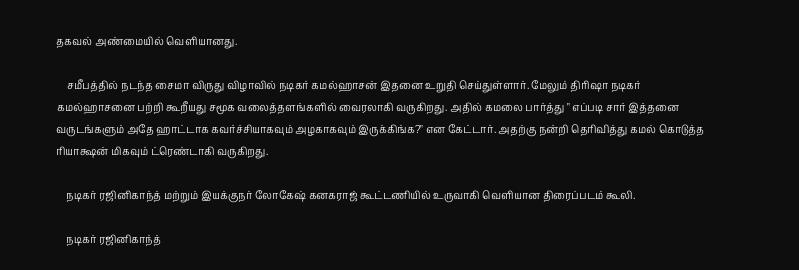தகவல் அண்மையில் வெளியானது.

    சமீபத்தில் நடந்த சைமா விருது விழாவில் நடிகர் கமல்ஹாசன் இதனை உறுதி செய்துள்ளார். மேலும் திரிஷா நடிகர் கமல்ஹாசனை பற்றி கூறீயது சமூக வலைத்தளங்களில் வைரலாகி வருகிறது. அதில் கமலை பார்த்து " எப்படி சார் இத்தனை வருடங்களும் அதே ஹாட்டாக கவர்ச்சியாகவும் அழகாகவும் இருக்கிங்க?" என கேட்டார். அதற்கு நன்றி தெரிவித்து கமல் கொடுத்த ரியாக்ஷன் மிகவும் ட்ரெண்டாகி வருகிறது.

    நடிகர் ரஜினிகாந்த் மற்றும் இயக்குநர் லோகேஷ் கனகராஜ் கூட்டணியில் உருவாகி வெளியான திரைப்படம் கூலி.

    நடிகர் ரஜினிகாந்த்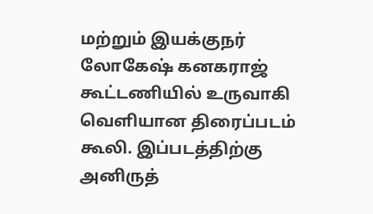மற்றும் இயக்குநர் லோகேஷ் கனகராஜ் கூட்டணியில் உருவாகி வெளியான திரைப்படம் கூலி. இப்படத்திற்கு அனிருத்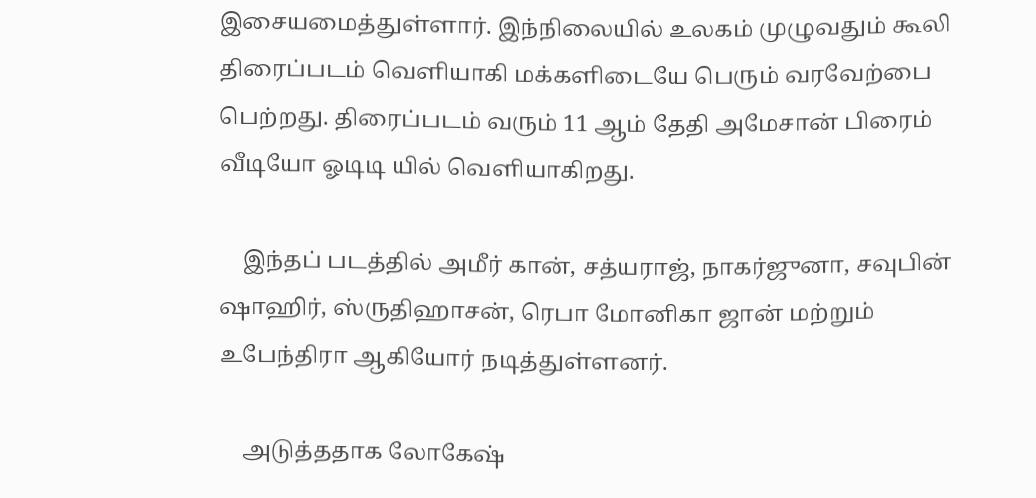இசையமைத்துள்ளார். இந்நிலையில் உலகம் முழுவதும் கூலி திரைப்படம் வெளியாகி மக்களிடையே பெரும் வரவேற்பை பெற்றது. திரைப்படம் வரும் 11 ஆம் தேதி அமேசான் பிரைம் வீடியோ ஓடிடி யில் வெளியாகிறது.

    இந்தப் படத்தில் அமீர் கான், சத்யராஜ், நாகர்ஜுனா, சவுபின் ஷாஹிர், ஸ்ருதிஹாசன், ரெபா மோனிகா ஜான் மற்றும் உபேந்திரா ஆகியோர் நடித்துள்ளனர்.

    அடுத்ததாக லோகேஷ்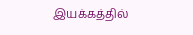இயக்கத்தில்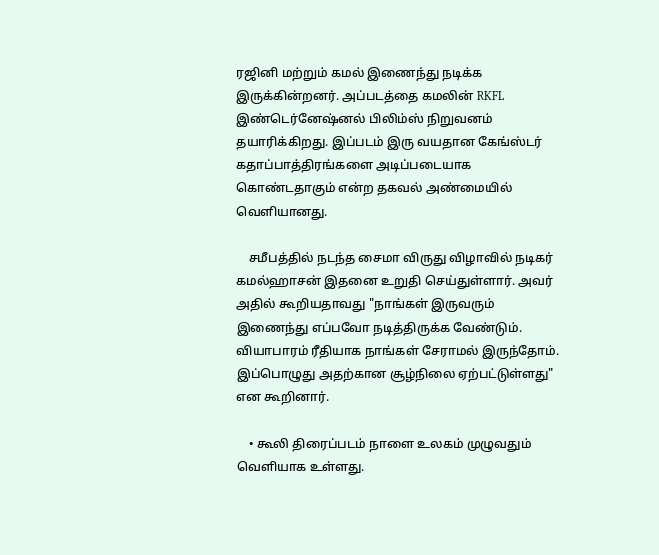ரஜினி மற்றும் கமல் இணைந்து நடிக்க இருக்கின்றனர். அப்படத்தை கமலின் RKFL இண்டெர்னேஷ்னல் பிலிம்ஸ் நிறுவனம் தயாரிக்கிறது. இப்படம் இரு வயதான கேங்ஸ்டர் கதாப்பாத்திரங்களை அடிப்படையாக கொண்டதாகும் என்ற தகவல் அண்மையில் வெளியானது.

    சமீபத்தில் நடந்த சைமா விருது விழாவில் நடிகர் கமல்ஹாசன் இதனை உறுதி செய்துள்ளார். அவர் அதில் கூறியதாவது "நாங்கள் இருவரும் இணைந்து எப்பவோ நடித்திருக்க வேண்டும். வியாபாரம் ரீதியாக நாங்கள் சேராமல் இருந்தோம். இப்பொழுது அதற்கான சூழ்நிலை ஏற்பட்டுள்ளது" என கூறினார்.

    • கூலி திரைப்படம் நாளை உலகம் முழுவதும் வெளியாக உள்ளது.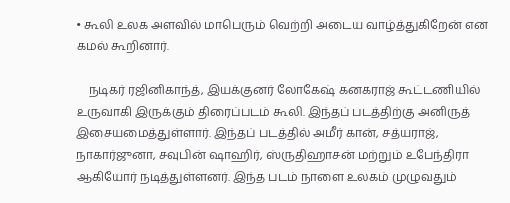• கூலி உலக அளவில் மாபெரும் வெற்றி அடைய வாழ்த்துகிறேன் என கமல் கூறினார்.

    நடிகர் ரஜினிகாந்த், இயக்குனர் லோகேஷ் கனகராஜ் கூட்டணியில் உருவாகி இருக்கும் திரைப்படம் கூலி. இந்தப் படத்திற்கு அனிருத் இசையமைத்துள்ளார். இந்தப் படத்தில் அமீர் கான், சத்யராஜ், நாகார்ஜுனா, சவுபின் ஷாஹிர், ஸ்ருதிஹாசன் மற்றும் உபேந்திரா ஆகியோர் நடித்துள்ளனர். இந்த படம் நாளை உலகம் முழுவதும்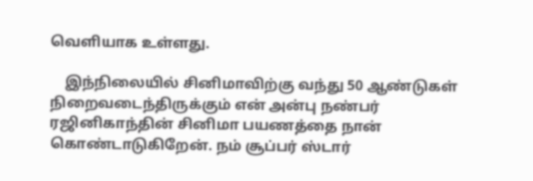வெளியாக உள்ளது.

    இந்நிலையில் சினிமாவிற்கு வந்து 50 ஆண்டுகள் நிறைவடைந்திருக்கும் என் அன்பு நண்பர் ரஜினிகாந்தின் சினிமா பயணத்தை நான் கொண்டாடுகிறேன். நம் சூப்பர் ஸ்டார்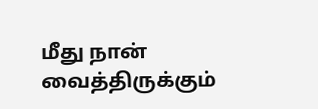மீது நான் வைத்திருக்கும்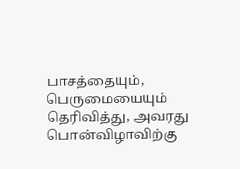பாசத்தையும், பெருமையையும் தெரிவித்து, அவரது பொன்விழாவிற்கு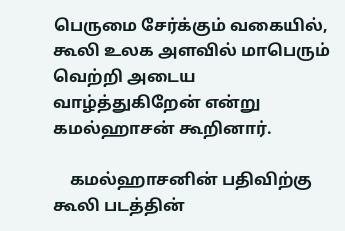பெருமை சேர்க்கும் வகையில், கூலி உலக அளவில் மாபெரும் வெற்றி அடைய வாழ்த்துகிறேன் என்று கமல்ஹாசன் கூறினார்.

    கமல்ஹாசனின் பதிவிற்கு கூலி படத்தின்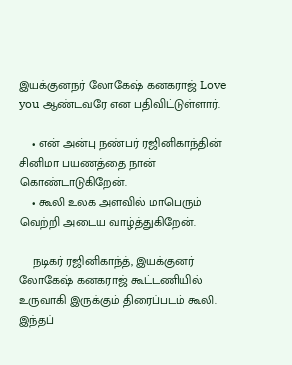இயக்குனநர் லோகேஷ் கனகராஜ் Love you ஆண்டவரே என பதிவிட்டுள்ளார்.

    • என் அன்பு நண்பர் ரஜினிகாந்தின் சினிமா பயணத்தை நான் கொண்டாடுகிறேன்.
    • கூலி உலக அளவில் மாபெரும் வெற்றி அடைய வாழ்த்துகிறேன்.

    நடிகர் ரஜினிகாந்த், இயக்குனர் லோகேஷ் கனகராஜ் கூட்டணியில் உருவாகி இருக்கும் திரைப்படம் கூலி. இந்தப்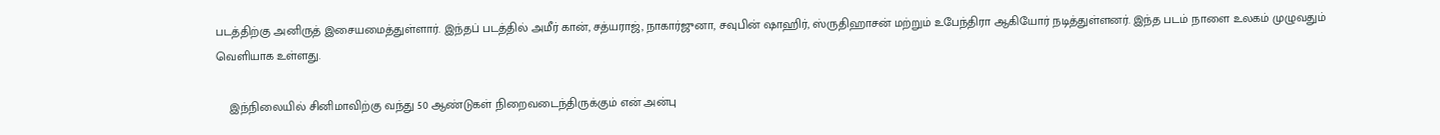படத்திற்கு அனிருத் இசையமைத்துள்ளார். இந்தப் படத்தில் அமீர் கான், சத்யராஜ், நாகார்ஜுனா, சவுபின் ஷாஹிர், ஸ்ருதிஹாசன் மற்றும் உபேந்திரா ஆகியோர் நடித்துள்ளனர். இந்த படம் நாளை உலகம் முழுவதும் வெளியாக உள்ளது.

    இந்நிலையில் சினிமாவிற்கு வந்து 50 ஆண்டுகள் நிறைவடைந்திருக்கும் என் அன்பு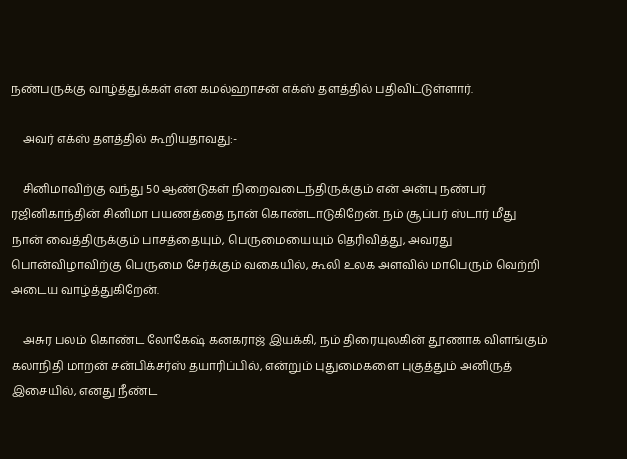நண்பருக்கு வாழ்த்துக்கள் என கமல்ஹாசன் எக்ஸ் தளத்தில் பதிவிட்டுள்ளார்.

    அவர் எக்ஸ் தளத்தில் கூறியதாவது:-

    சினிமாவிற்கு வந்து 50 ஆண்டுகள் நிறைவடைந்திருக்கும் என் அன்பு நண்பர் ரஜினிகாந்தின் சினிமா பயணத்தை நான் கொண்டாடுகிறேன். நம் சூப்பர் ஸ்டார் மீது நான் வைத்திருக்கும் பாசத்தையும், பெருமையையும் தெரிவித்து, அவரது பொன்விழாவிற்கு பெருமை சேர்க்கும் வகையில், கூலி உலக அளவில் மாபெரும் வெற்றி அடைய வாழ்த்துகிறேன்.

    அசுர பலம் கொண்ட லோகேஷ் கனகராஜ் இயக்கி, நம் திரையுலகின் தூணாக விளங்கும் கலாநிதி மாறன் சன்பிக்சர்ஸ் தயாரிப்பில், என்றும் புதுமைகளை புகுத்தும் அனிருத் இசையில், எனது நீண்ட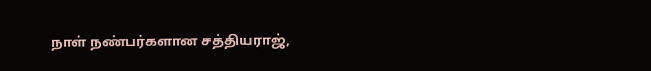நாள் நண்பர்களான சத்தியராஜ்,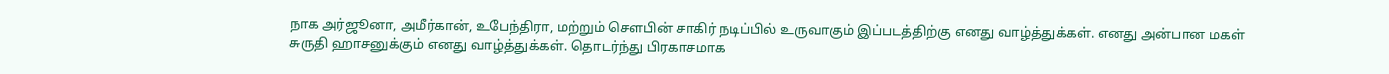நாக அர்ஜூனா, அமீர்கான், உபேந்திரா, மற்றும் சௌபின் சாகிர் நடிப்பில் உருவாகும் இப்படத்திற்கு எனது வாழ்த்துக்கள். எனது அன்பான மகள் சுருதி ஹாசனுக்கும் எனது வாழ்த்துக்கள். தொடர்ந்து பிரகாசமாக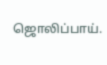ஜொலிப்பாய்.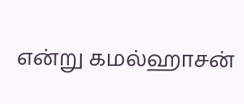என்று கமல்ஹாசன்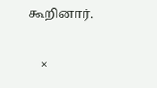கூறினார்.

    ×